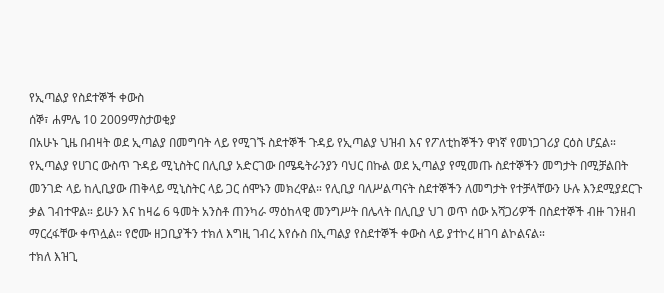የኢጣልያ የስደተኞች ቀውስ
ሰኞ፣ ሐምሌ 10 2009ማስታወቂያ
በአሁኑ ጊዜ በብዛት ወደ ኢጣልያ በመግባት ላይ የሚገኙ ስደተኞች ጉዳይ የኢጣልያ ህዝብ እና የፖለቲከኞችን ዋነኛ የመነጋገሪያ ርዕስ ሆኗል። የኢጣልያ የሀገር ውስጥ ጉዳይ ሚኒስትር በሊቢያ አድርገው በሜዴትራንያን ባህር በኩል ወደ ኢጣልያ የሚመጡ ስደተኞችን መግታት በሚቻልበት መንገድ ላይ ከሊቢያው ጠቅላይ ሚኒስትር ላይ ጋር ሰሞኑን መክረዋል። የሊቢያ ባለሥልጣናት ስደተኞችን ለመግታት የተቻላቸውን ሁሉ እንደሚያደርጉ ቃል ገብተዋል። ይሁን እና ከዛሬ 6 ዓመት አንስቶ ጠንካራ ማዕከላዊ መንግሥት በሌላት በሊቢያ ህገ ወጥ ሰው አሻጋሪዎች በስደተኞች ብዙ ገንዘብ ማርረፋቸው ቀጥሏል። የሮሙ ዘጋቢያችን ተክለ እግዚ ገብረ እየሱስ በኢጣልያ የስደተኞች ቀውስ ላይ ያተኮረ ዘገባ ልኮልናል።
ተክለ እዝጊ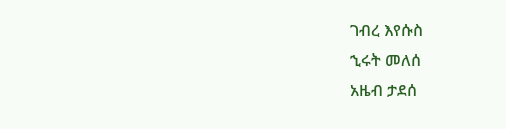ገብረ እየሱስ
ኂሩት መለሰ
አዜብ ታደሰ